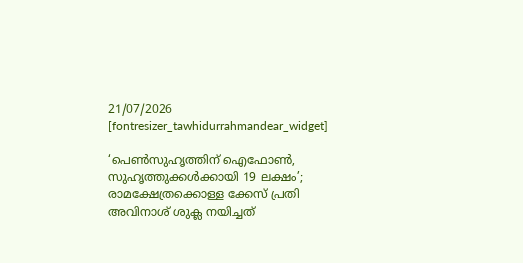21/07/2026
[fontresizer_tawhidurrahmandear_widget]

‘പെൺസുഹൃത്തിന് ഐഫോൺ, സുഹൃത്തുക്കൾക്കായി 19 ലക്ഷം’; രാമക്ഷേത്രക്കൊള്ള ക്കേസ് പ്രതി അവിനാശ് ശുക്ല നയിച്ചത്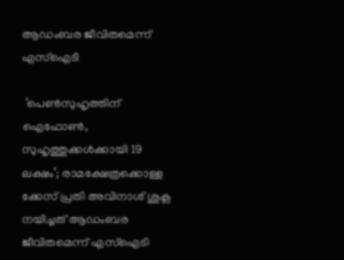ആഡംബര ജീവിതമെന്ന് എസ്‌ഐടി

 ‘പെൺസുഹൃത്തിന് ഐഫോൺ, സുഹൃത്തുക്കൾക്കായി 19 ലക്ഷം’; രാമക്ഷേത്രക്കൊള്ള ക്കേസ് പ്രതി അവിനാശ് ശുക്ല നയിച്ചത് ആഡംബര ജീവിതമെന്ന് എസ്‌ഐടി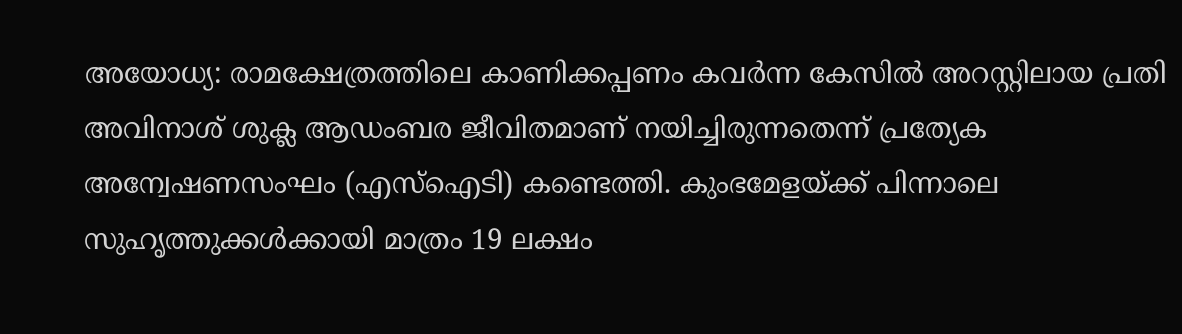അയോധ്യ: രാമക്ഷേത്രത്തിലെ കാണിക്കപ്പണം കവർന്ന കേസിൽ അറസ്റ്റിലായ പ്രതി അവിനാശ് ശുക്ല ആഡംബര ജീവിതമാണ് നയിച്ചിരുന്നതെന്ന് പ്രത്യേക അന്വേഷണസംഘം (എസ്ഐടി) കണ്ടെത്തി. കുംഭമേളയ്ക്ക് പിന്നാലെ സുഹൃത്തുക്കൾക്കായി മാത്രം 19 ലക്ഷം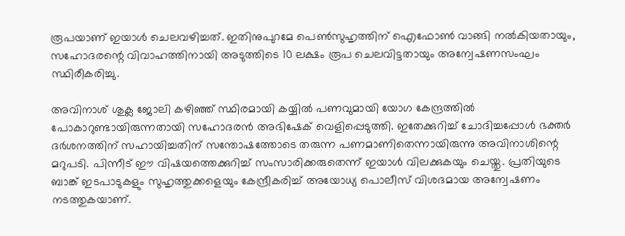രൂപയാണ് ഇയാൾ ചെലവഴിച്ചത്. ഇതിനുപുറമേ പെൺസുഹൃത്തിന് ഐഫോൺ വാങ്ങി നൽകിയതായും, സഹോദരന്റെ വിവാഹത്തിനായി അടുത്തിടെ 10 ലക്ഷം രൂപ ചെലവിട്ടതായും അന്വേഷണസംഘം സ്ഥിരീകരിച്ചു.

അവിനാശ് ശുക്ല ജോലി കഴിഞ്ഞ് സ്ഥിരമായി കയ്യിൽ പണവുമായി യോഗ കേന്ദ്രത്തിൽ പോകാറുണ്ടായിരുന്നതായി സഹോദരൻ അഭിഷേക് വെളിപ്പെടുത്തി. ഇതേക്കുറിച്ച് ചോദിച്ചപ്പോൾ ഭക്തർ ദർശനത്തിന് സഹായിച്ചതിന് സന്തോഷത്തോടെ തരുന്ന പണമാണിതെന്നായിരുന്നു അവിനാശിന്റെ മറുപടി. പിന്നീട് ഈ വിഷയത്തെക്കുറിച്ച് സംസാരിക്കരുതെന്ന് ഇയാൾ വിലക്കുകയും ചെയ്തു. പ്രതിയുടെ ബാങ്ക് ഇടപാടുകളും സുഹൃത്തുക്കളെയും കേന്ദ്രീകരിച്ച് അയോധ്യ പൊലീസ് വിശദമായ അന്വേഷണം നടത്തുകയാണ്.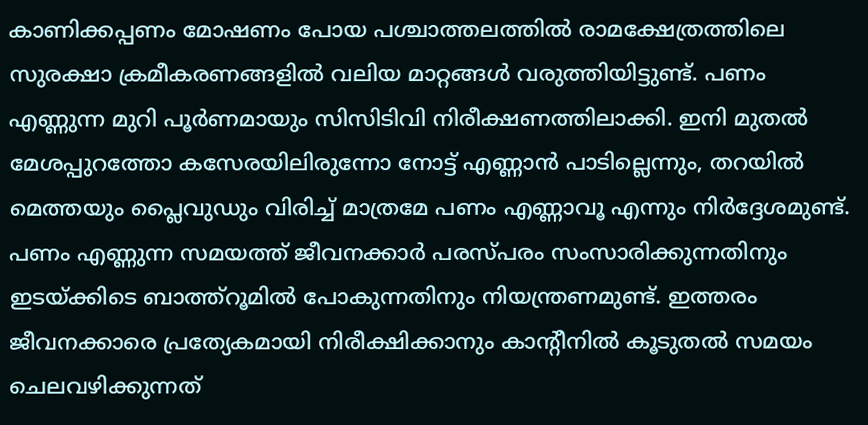കാണിക്കപ്പണം മോഷണം പോയ പശ്ചാത്തലത്തിൽ രാമക്ഷേത്രത്തിലെ സുരക്ഷാ ക്രമീകരണങ്ങളിൽ വലിയ മാറ്റങ്ങൾ വരുത്തിയിട്ടുണ്ട്. പണം എണ്ണുന്ന മുറി പൂർണമായും സിസിടിവി നിരീക്ഷണത്തിലാക്കി. ഇനി മുതൽ മേശപ്പുറത്തോ കസേരയിലിരുന്നോ നോട്ട് എണ്ണാൻ പാടില്ലെന്നും, തറയിൽ മെത്തയും പ്ലൈവുഡും വിരിച്ച് മാത്രമേ പണം എണ്ണാവൂ എന്നും നിർദ്ദേശമുണ്ട്. പണം എണ്ണുന്ന സമയത്ത് ജീവനക്കാർ പരസ്പരം സംസാരിക്കുന്നതിനും ഇടയ്ക്കിടെ ബാത്ത്റൂമിൽ പോകുന്നതിനും നിയന്ത്രണമുണ്ട്. ഇത്തരം ജീവനക്കാരെ പ്രത്യേകമായി നിരീക്ഷിക്കാനും കാന്റീനിൽ കൂടുതൽ സമയം ചെലവഴിക്കുന്നത്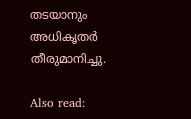തടയാനും അധികൃതർ തീരുമാനിച്ചു.

Also read: